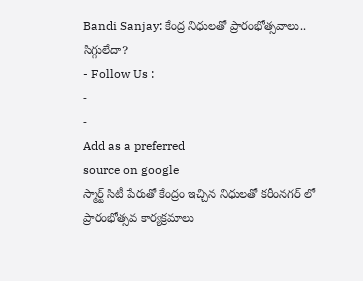Bandi Sanjay: కేంద్ర నిధులతో ప్రారంభోత్సవాలు.. సిగ్గులేదా?
- Follow Us :
-
-
Add as a preferred
source on google
స్మార్ట్ సిటీ పేరుతో కేంద్రం ఇచ్చిన నిధులతో కరీంనగర్ లో ప్రారంభోత్సవ కార్యక్రమాలు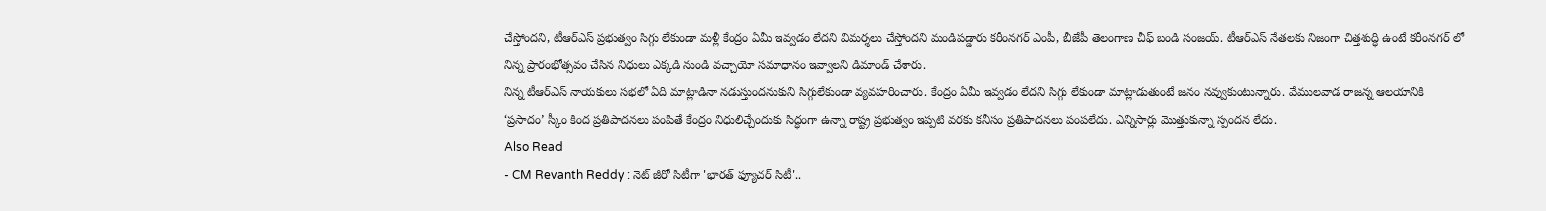చేస్తోందని, టీఆర్ఎస్ ప్రభుత్వం సిగ్గు లేకుండా మళ్లీ కేంద్రం ఏమీ ఇవ్వడం లేదని విమర్శలు చేస్తోందని మండిపడ్డారు కరీంనగర్ ఎంపీ, బీజేపీ తెలంగాణ చీఫ్ బండి సంజయ్. టీఆర్ఎస్ నేతలకు నిజంగా చిత్తశుద్ధి ఉంటే కరీంనగర్ లో నిన్న ప్రారంభోత్సవం చేసిన నిధులు ఎక్కడి నుండి వచ్చాయో సమాధానం ఇవ్వాలని డిమాండ్ చేశారు.
నిన్న టీఆర్ఎస్ నాయకులు సభలో ఏది మాట్లాడినా నడుస్తుందనుకుని సిగ్గులేకుండా వ్యవహరించారు. కేంద్రం ఏమీ ఇవ్వడం లేదని సిగ్గు లేకుండా మాట్లాడుతుంటే జనం నవ్వుకుంటున్నారు. వేములవాడ రాజన్న ఆలయానికి ‘ప్రసాదం’ స్కీం కింద ప్రతిపాదనలు పంపితే కేంద్రం నిధులిచ్చేందుకు సిద్ధంగా ఉన్నా రాష్ట్ర ప్రభుత్వం ఇప్పటి వరకు కనీసం ప్రతిపాదనలు పంపలేదు. ఎన్నిసార్లు మొత్తుకున్నా స్పందన లేదు.
Also Read
- CM Revanth Reddy : నెట్ జీరో సిటీగా 'భారత్ ఫ్యూచర్ సిటీ'..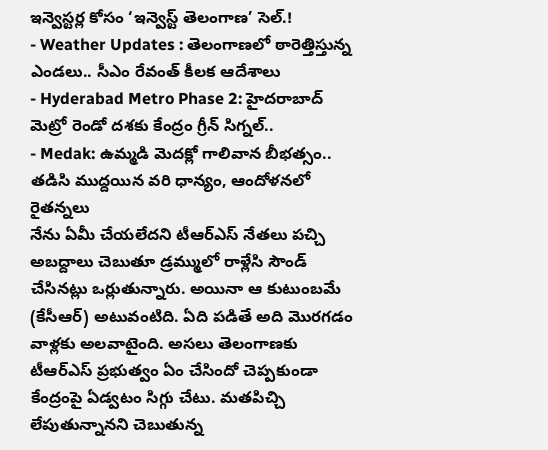ఇన్వెస్టర్ల కోసం ‘ఇన్వెస్ట్ తెలంగాణ’ సెల్.!
- Weather Updates : తెలంగాణలో ఠారెత్తిస్తున్న ఎండలు.. సీఎం రేవంత్ కీలక ఆదేశాలు
- Hyderabad Metro Phase 2: హైదరాబాద్ మెట్రో రెండో దశకు కేంద్రం గ్రీన్ సిగ్నల్..
- Medak: ఉమ్మడి మెదక్లో గాలివాన బీభత్సం.. తడిసి ముద్దయిన వరి ధాన్యం, ఆందోళనలో రైతన్నలు
నేను ఏమీ చేయలేదని టీఆర్ఎస్ నేతలు పచ్చి అబద్దాలు చెబుతూ డ్రమ్ములో రాళ్లేసి సౌండ్ చేసినట్లు ఒర్లుతున్నారు. అయినా ఆ కుటుంబమే (కేసీఆర్) అటువంటిది. ఏది పడితే అది మొరగడం వాళ్లకు అలవాటైంది. అసలు తెలంగాణకు టీఆర్ఎస్ ప్రభుత్వం ఏం చేసిందో చెప్పకుండా కేంద్రంపై ఏడ్వటం సిగ్గు చేటు. మతపిచ్చి లేపుతున్నానని చెబుతున్న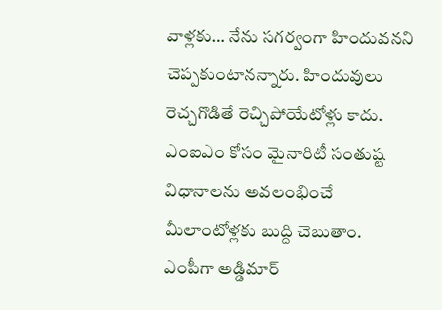వాళ్లకు… నేను సగర్వంగా హిందువనని చెప్పకుంటానన్నారు. హిందువులు రెచ్చగొడితే రెచ్చిపోయేటోళ్లు కాదు. ఎంఐఎం కోసం మైనారిటీ సంతుష్ట విధానాలను అవలంభించే మీలాంటోళ్లకు బుద్ది చెబుతాం.
ఎంపీగా అడ్డిమార్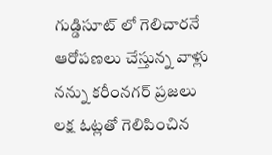గుడ్డిసూట్ లో గెలిచారనే ఆరోపణలు చేస్తున్న వాళ్లు నన్ను కరీంనగర్ ప్రజలు లక్ష ఓట్లతో గెలిపించిన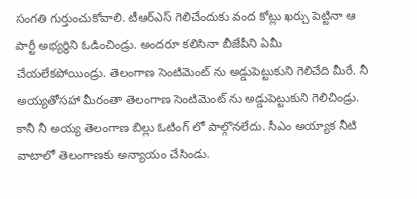సంగతి గుర్తుంచుకోవాలి. టీఆర్ఎస్ గెలిచేందుకు వంద కోట్లు ఖర్చు పెట్టినా ఆ పార్టీ అభ్యర్ధిని ఓడించిండ్రు. అందరూ కలిసినా బీజేపీని ఏమీ చేయలేకపోయిండ్రు. తెలంగాణ సెంటిమెంట్ ను అడ్డుపెట్టుకుని గెలిచేది మీరే. నీ అయ్యతోసహా మీరంతా తెలంగాణ సెంటిమెంట్ ను అడ్డుపెట్టుకుని గెలిచిండ్రు. కానీ నీ అయ్య తెలంగాణ బిల్లు ఓటింగ్ లో పాల్గొనలేదు. సీఎం అయ్యాక నీటి వాటాలో తెలంగాణకు అన్యాయం చేసిండు.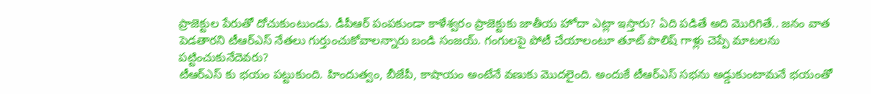ప్రాజెక్టుల పేరుతో దోచుకుంటుండు. డీపీఆర్ పంపకుండా కాళేశ్వరం ప్రాజెక్టుకు జాతీయ హోదా ఎట్లా ఇస్తారు? ఏది పడితే అది మొరిగితే.. జనం వాత పెడతారని టీఆర్ఎస్ నేతలు గుర్తుంచుకోవాలన్నారు బండి సంజయ్. గంగులపై పోటీ చేయాలంటూ తూట్ పాలిష్ గాళ్లు చెప్పే మాటలను పట్టించుకునేదెవరు?
టీఆర్ఎస్ కు భయం పట్టుకుంది. హిందుత్వం, బీజేపీ, కాషాయం అంటేనే వణుకు మొదలైంది. అందుకే టీఆర్ఎస్ సభను అడ్డుకుంటామనే భయంతో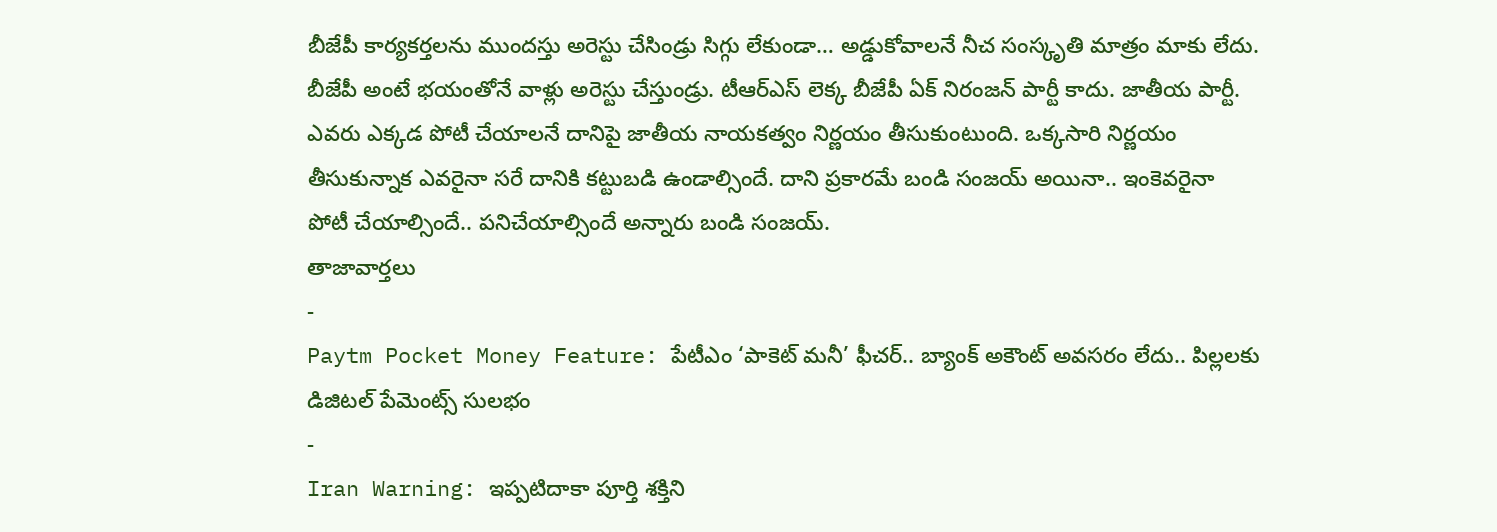బీజేపీ కార్యకర్తలను ముందస్తు అరెస్టు చేసిండ్రు సిగ్గు లేకుండా… అడ్డుకోవాలనే నీచ సంస్కృతి మాత్రం మాకు లేదు. బీజేపీ అంటే భయంతోనే వాళ్లు అరెస్టు చేస్తుండ్రు. టీఆర్ఎస్ లెక్క బీజేపీ ఏక్ నిరంజన్ పార్టీ కాదు. జాతీయ పార్టీ. ఎవరు ఎక్కడ పోటీ చేయాలనే దానిపై జాతీయ నాయకత్వం నిర్ణయం తీసుకుంటుంది. ఒక్కసారి నిర్ణయం తీసుకున్నాక ఎవరైనా సరే దానికి కట్టుబడి ఉండాల్సిందే. దాని ప్రకారమే బండి సంజయ్ అయినా.. ఇంకెవరైనా పోటీ చేయాల్సిందే.. పనిచేయాల్సిందే అన్నారు బండి సంజయ్.
తాజావార్తలు
-
Paytm Pocket Money Feature: పేటీఎం ‘పాకెట్ మనీ’ ఫీచర్.. బ్యాంక్ అకౌంట్ అవసరం లేదు.. పిల్లలకు డిజిటల్ పేమెంట్స్ సులభం
-
Iran Warning: ఇప్పటిదాకా పూర్తి శక్తిని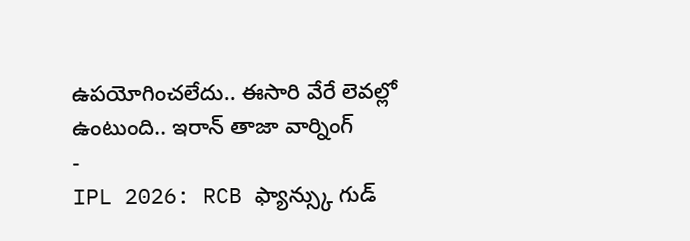ఉపయోగించలేదు.. ఈసారి వేరే లెవల్లో ఉంటుంది.. ఇరాన్ తాజా వార్నింగ్
-
IPL 2026: RCB ఫ్యాన్స్కు గుడ్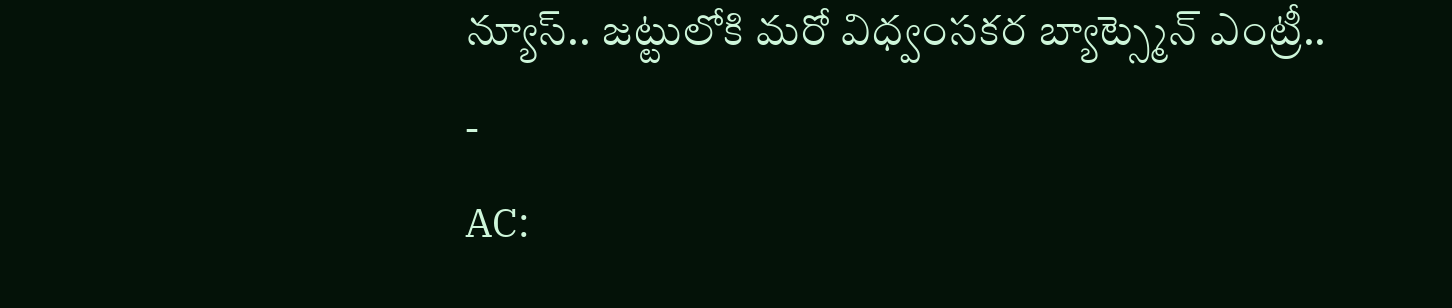న్యూస్.. జట్టులోకి మరో విధ్వంసకర బ్యాట్స్మెన్ ఎంట్రీ..
-
AC: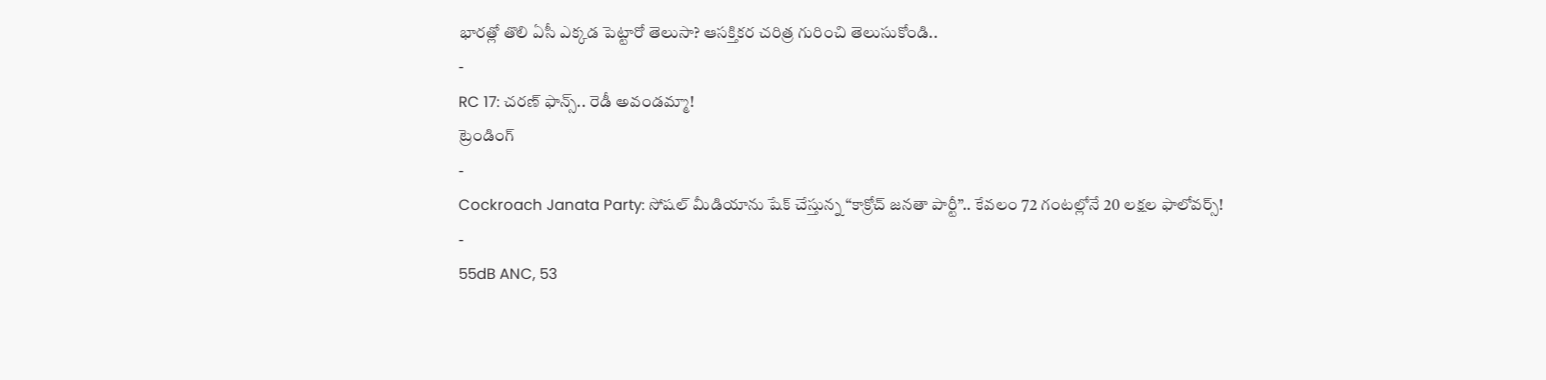భారత్లో తొలి ఏసీ ఎక్కడ పెట్టారో తెలుసా? ఆసక్తికర చరిత్ర గురించి తెలుసుకోండి..
-
RC 17: చరణ్ ఫాన్స్.. రెడీ అవండమ్మా!
ట్రెండింగ్
-
Cockroach Janata Party: సోషల్ మీడియాను షేక్ చేస్తున్న “కాక్రోచ్ జనతా పార్టీ”.. కేవలం 72 గంటల్లోనే 20 లక్షల ఫాలోవర్స్!
-
55dB ANC, 53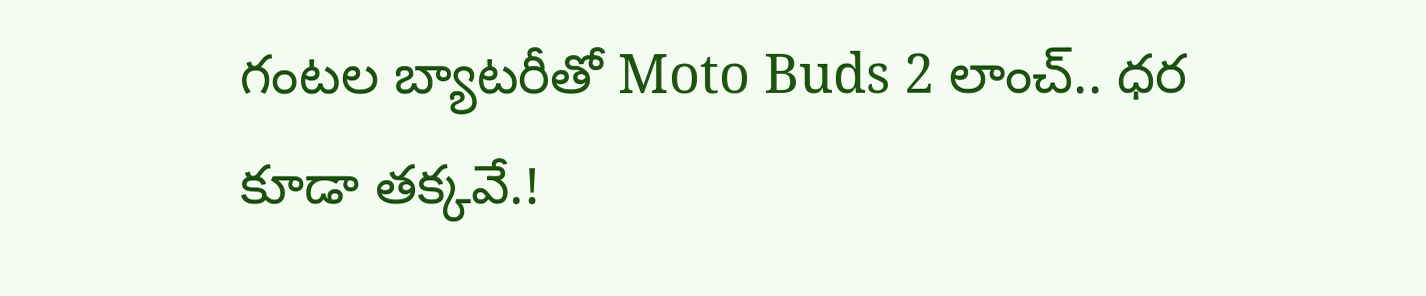గంటల బ్యాటరీతో Moto Buds 2 లాంచ్.. ధర కూడా తక్కవే.!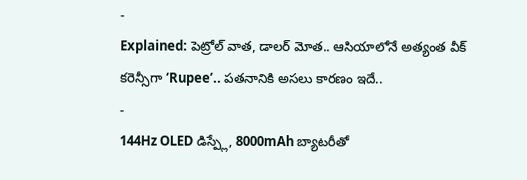-
Explained: పెట్రోల్ వాత, డాలర్ మోత.. ఆసియాలోనే అత్యంత వీక్ కరెన్సీగా ‘Rupee’.. పతనానికి అసలు కారణం ఇదే..
-
144Hz OLED డిస్ప్లే, 8000mAh బ్యాటరీతో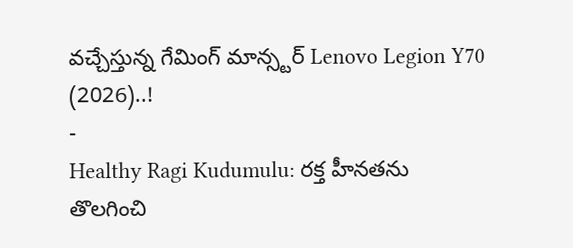వచ్చేస్తున్న గేమింగ్ మాన్స్టర్ Lenovo Legion Y70 (2026)..!
-
Healthy Ragi Kudumulu: రక్త హీనతను తొలగించి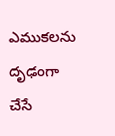ఎముకలను దృఢంగా చేసే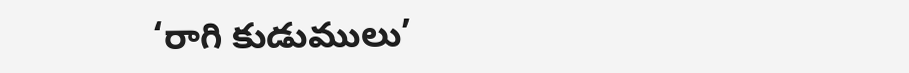‘రాగి కుడుములు’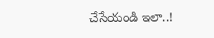చేసేయండి ఇలా..!